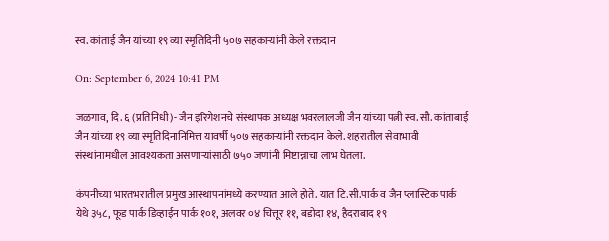स्व. कांताई जैन यांच्या १९ व्या स्मृतिदिनी ५०७ सहकाऱ्यांनी केले रक्तदान

On: September 6, 2024 10:41 PM

जळगाव, दि. ६ (प्रतिनिधी)- जैन इरिगेशनचे संस्थापक अध्यक्ष भवरलालजी जैन यांच्या पत्नी स्व. सौ. कांताबाई जैन यांच्या १९ व्या स्मृतिदिनानिमित्त यावर्षी ५०७ सहकाऱ्यांनी रक्तदान केले. शहरातील सेवाभावी संस्थांनामधील आवश्यकता असणाऱ्यांसाठी ७५० जणांनी मिष्टान्नाचा लाभ घेतला.

कंपनीच्या भारतभरातील प्रमुख आस्थापनांमध्ये करण्यात आले होते. यात टि.सी.पार्क व जैन प्लास्टिक पार्क येथे ३५८, फूड पार्क डिव्हाईन पार्क १०१, अलवर ०४ चित्तूर ११, बडोदा १४, हैदराबाद १९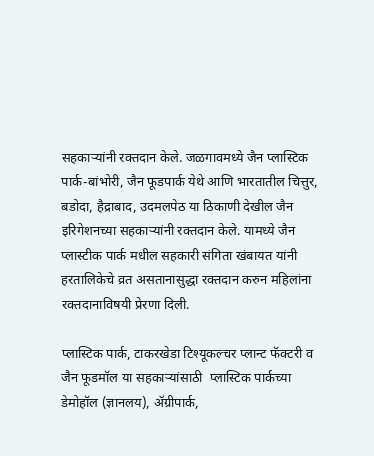सहकाऱ्यांनी रक्तदान केले. जळगावमध्ये जैन प्लास्टिक पार्क-बांभोरी, जैन फूडपार्क येथे आणि भारतातील चित्तुर, बडोदा, हैद्राबाद, उदमलपेठ या ठिकाणी देखील जैन इरिगेशनच्या सहकाऱ्यांनी रक्तदान केले. यामध्ये जैन प्लास्टीक पार्क मधील सहकारी संगिता खंबायत यांनी हरतालिकेचे व्रत असतानासुद्धा रक्तदान करुन महिलांना रक्तदानाविषयी प्रेरणा दिली.

प्लास्टिक पार्क, टाकरखेडा टिश्यूकल्चर प्लान्ट फॅक्टरी व जैन फूडमॉल या सहकाऱ्यांसाठी  प्लास्टिक पार्कच्या डेमोहॉल (ज्ञानलय), ॲग्रीपार्क,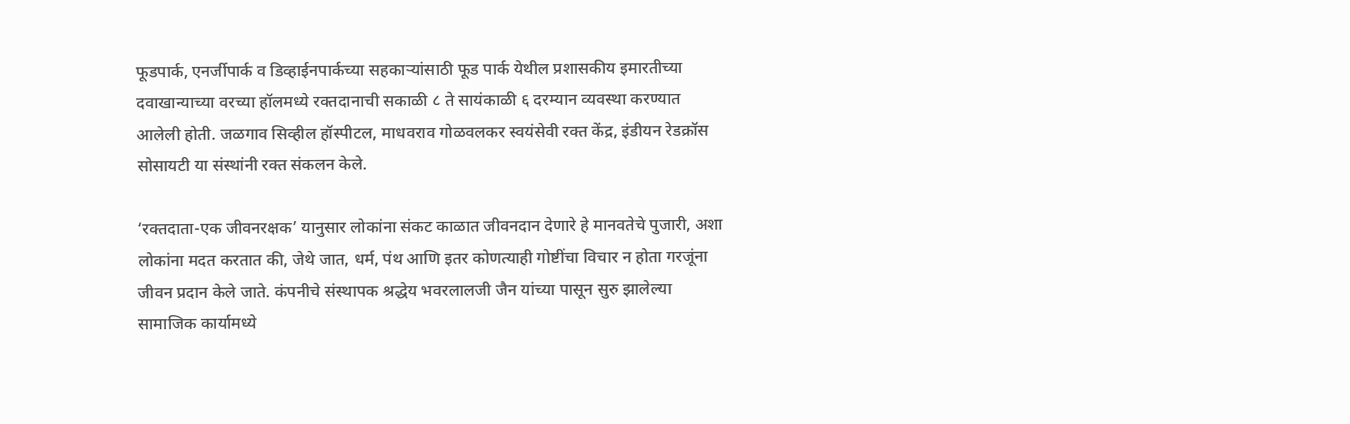फूडपार्क, एनर्जीपार्क व डिव्हाईनपार्कच्या सहकाऱ्यांसाठी फूड पार्क येथील प्रशासकीय इमारतीच्या दवाखान्याच्या वरच्या हॉलमध्ये रक्तदानाची सकाळी ८ ते सायंकाळी ६ दरम्यान व्यवस्था करण्यात आलेली होती. जळगाव सिव्हील हॉस्पीटल, माधवराव गोळवलकर स्वयंसेवी रक्त केंद्र, इंडीयन रेडक्रॉस सोसायटी या संस्थांनी रक्त संकलन केले.

‘रक्तदाता-एक जीवनरक्षक’ यानुसार लोकांना संकट काळात जीवनदान देणारे हे मानवतेचे पुजारी, अशा लोकांना मदत करतात की, जेथे जात, धर्म, पंथ आणि इतर कोणत्याही गोष्टींचा विचार न होता गरजूंना जीवन प्रदान केले जाते. कंपनीचे संस्थापक श्रद्धेय भवरलालजी जैन यांच्या पासून सुरु झालेल्या सामाजिक कार्यामध्ये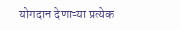योगदान देणाऱ्या प्रत्येक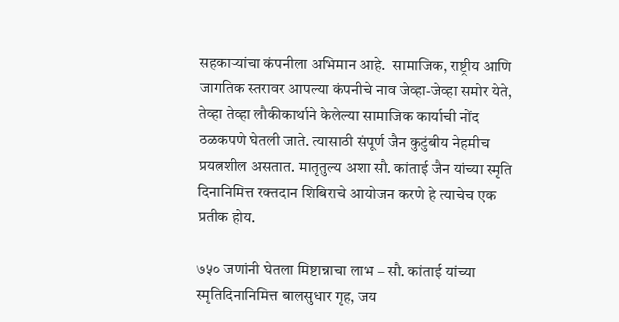सहकाऱ्यांचा कंपनीला अभिमान आहे.  सामाजिक, राष्ट्रीय आणि जागतिक स्तरावर आपल्या कंपनीचे नाव जेव्हा-जेव्हा समोर येते, तेव्हा तेव्हा लौकीकार्थाने केलेल्या सामाजिक कार्याची नोंद ठळकपणे घेतली जाते. त्यासाठी संपूर्ण जैन कुटुंबीय नेहमीच प्रयत्नशील असतात. मातृतुल्य अशा सौ. कांताई जैन यांच्या स्मृति दिनानिमित्त रक्तदान शिबिराचे आयोजन करणे हे त्याचेच एक प्रतीक होय.

७५० जणांनी घेतला मिष्टान्नाचा लाभ – सौ. कांताई यांच्या स्मृतिदिनानिमित्त बालसुधार गृह, जय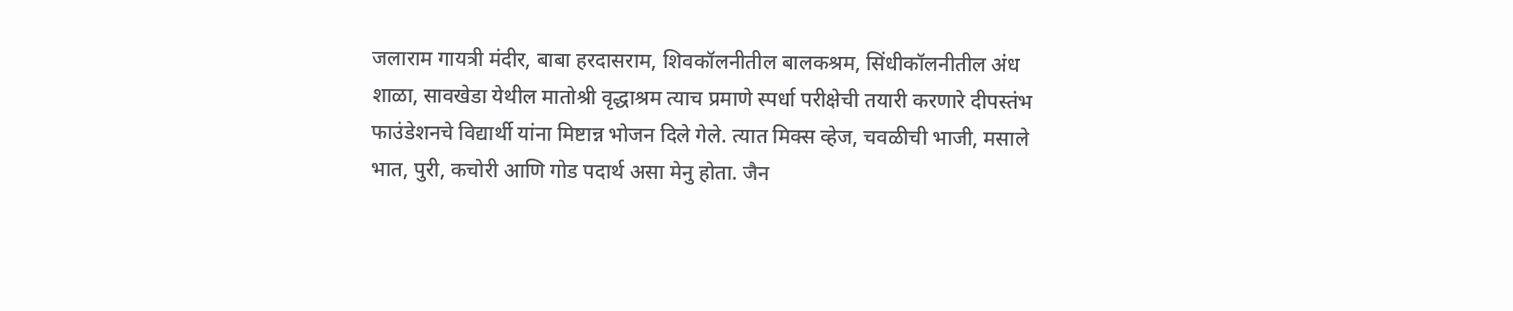जलाराम गायत्री मंदीर, बाबा हरदासराम, शिवकॉलनीतील बालकश्रम, सिंधीकॉलनीतील अंध शाळा, सावखेडा येथील मातोश्री वृद्धाश्रम त्याच प्रमाणे स्पर्धा परीक्षेची तयारी करणारे दीपस्तंभ फाउंडेशनचे विद्यार्थी यांना मिष्टान्न भोजन दिले गेले. त्यात मिक्स व्हेज, चवळीची भाजी, मसाले भात, पुरी, कचोरी आणि गोड पदार्थ असा मेनु होता. जैन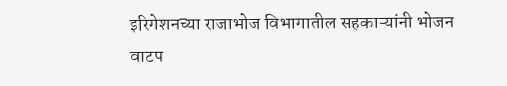इरिगेशनच्या राजाभोज विभागातील सहकाऱ्यांनी भोजन वाटप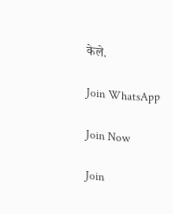केले.

Join WhatsApp

Join Now

Join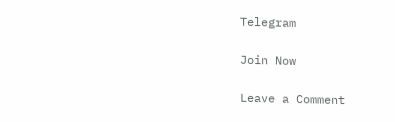Telegram

Join Now

Leave a Comment